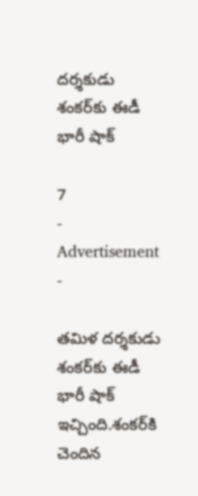దర్శకుడు శంకర్‌కు ఈడీ భారీ షాక్

7
- Advertisement -

తమిళ దర్శకుడు శంకర్‌కు ఈడీ భారీ షాక్ ఇచ్చింది.శంకర్‌కి చెందిన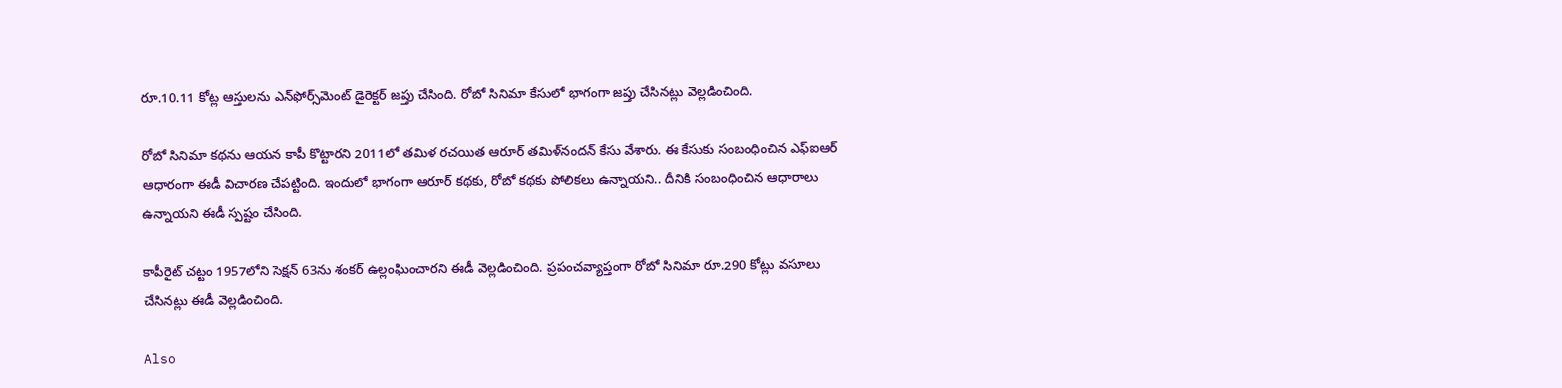రూ.10.11 కోట్ల ఆస్తులను ఎన్‌ఫోర్స్‌మెంట్ డైరెక్టర్‌ జప్తు చేసింది. రోబో సినిమా కేసులో భాగంగా జప్తు చేసినట్లు వెల్లడించింది.

రోబో సినిమా కథను ఆయన కాపీ కొట్టారని 2011లో తమిళ రచయిత ఆరూర్ తమిళ్‌నందన్ కేసు వేశారు. ఈ కేసుకు సంబంధించిన ఎఫ్ఐఆర్ ఆధారంగా ఈడీ విచారణ చేపట్టింది. ఇందులో భాగంగా ఆరూర్‌ కథకు, రోబో కథకు పోలికలు ఉన్నాయని.. దీనికి సంబంధించిన ఆధారాలు ఉన్నాయని ఈడీ స్పష్టం చేసింది.

కాపీరైట్‌ చట్టం 1957లోని సెక్షన్‌ 63ను శంకర్‌ ఉల్లంఘించారని ఈడీ వెల్లడించింది. ప్రపంచవ్యాప్తంగా రోబో సినిమా రూ.290 కోట్లు వసూలు చేసినట్లు ఈడీ వెల్లడించింది.

Also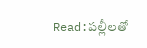Read:పల్లీలతో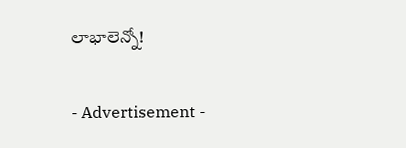లాభాలెన్నో!

- Advertisement -